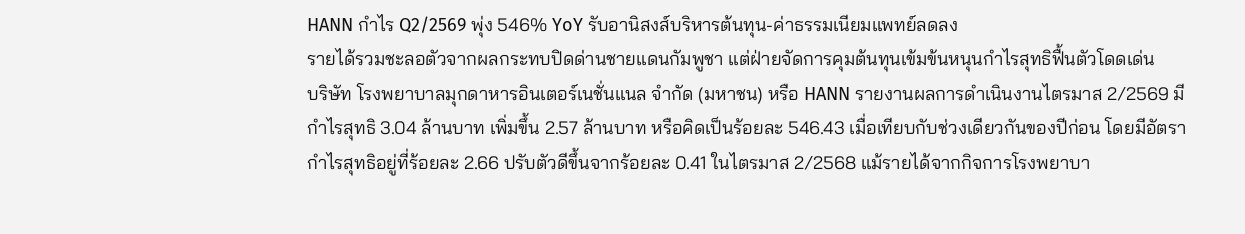HANN กำไร Q2/2569 พุ่ง 546% YoY รับอานิสงส์บริหารต้นทุน-ค่าธรรมเนียมแพทย์ลดลง
รายได้รวมชะลอตัวจากผลกระทบปิดด่านชายแดนกัมพูชา แต่ฝ่ายจัดการคุมต้นทุนเข้มข้นหนุนกำไรสุทธิฟื้นตัวโดดเด่น
บริษัท โรงพยาบาลมุกดาหารอินเตอร์เนชั่นแนล จำกัด (มหาชน) หรือ HANN รายงานผลการดำเนินงานไตรมาส 2/2569 มีกำไรสุทธิ 3.04 ล้านบาท เพิ่มขึ้น 2.57 ล้านบาท หรือคิดเป็นร้อยละ 546.43 เมื่อเทียบกับช่วงเดียวกันของปีก่อน โดยมีอัตรากำไรสุทธิอยู่ที่ร้อยละ 2.66 ปรับตัวดีขึ้นจากร้อยละ 0.41 ในไตรมาส 2/2568 แม้รายได้จากกิจการโรงพยาบา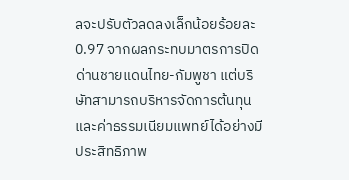ลจะปรับตัวลดลงเล็กน้อยร้อยละ 0.97 จากผลกระทบมาตรการปิดด่านชายแดนไทย-กัมพูชา แต่บริษัทสามารถบริหารจัดการต้นทุนและค่าธรรมเนียมแพทย์ได้อย่างมีประสิทธิภาพ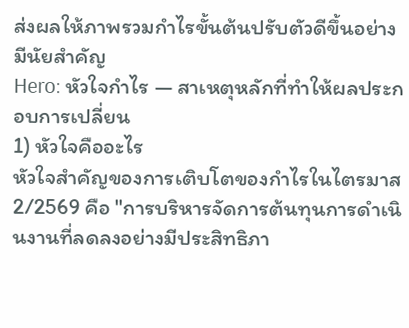ส่งผลให้ภาพรวมกำไรขั้นต้นปรับตัวดีขึ้นอย่างมีนัยสำคัญ
Hero: หัวใจกำไร — สาเหตุหลักที่ทำให้ผลประกอบการเปลี่ยน
1) หัวใจคืออะไร
หัวใจสำคัญของการเติบโตของกำไรในไตรมาส 2/2569 คือ "การบริหารจัดการต้นทุนการดำเนินงานที่ลดลงอย่างมีประสิทธิภา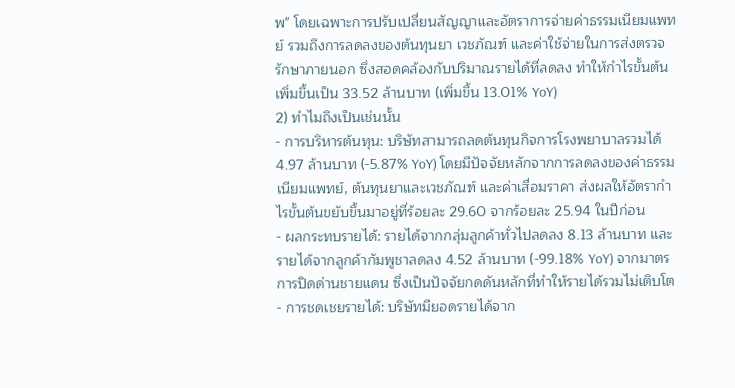พ" โดยเฉพาะการปรับเปลี่ยนสัญญาและอัตราการจ่ายค่าธรรมเนียมแพทย์ รวมถึงการลดลงของต้นทุนยา เวชภัณฑ์ และค่าใช้จ่ายในการส่งตรวจรักษาภายนอก ซึ่งสอดคล้องกับปริมาณรายได้ที่ลดลง ทำให้กำไรขั้นต้นเพิ่มขึ้นเป็น 33.52 ล้านบาท (เพิ่มขึ้น 13.01% YoY)
2) ทำไมถึงเป็นเช่นนั้น
- การบริหารต้นทุน: บริษัทสามารถลดต้นทุนกิจการโรงพยาบาลรวมได้ 4.97 ล้านบาท (-5.87% YoY) โดยมีปัจจัยหลักจากการลดลงของค่าธรรมเนียมแพทย์, ต้นทุนยาและเวชภัณฑ์ และค่าเสื่อมราคา ส่งผลให้อัตรากำไรขั้นต้นขยับขึ้นมาอยู่ที่ร้อยละ 29.60 จากร้อยละ 25.94 ในปีก่อน
- ผลกระทบรายได้: รายได้จากกลุ่มลูกค้าทั่วไปลดลง 8.13 ล้านบาท และรายได้จากลูกค้ากัมพูชาลดลง 4.52 ล้านบาท (-99.18% YoY) จากมาตรการปิดด่านชายแดน ซึ่งเป็นปัจจัยกดดันหลักที่ทำให้รายได้รวมไม่เติบโต
- การชดเชยรายได้: บริษัทมียอดรายได้จาก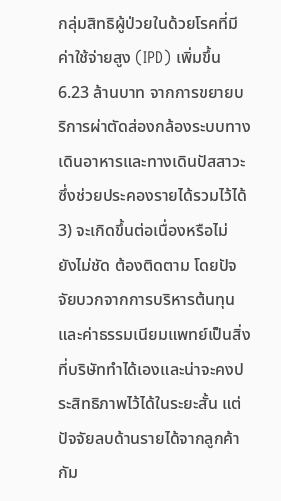กลุ่มสิทธิผู้ป่วยในด้วยโรคที่มีค่าใช้จ่ายสูง (IPD) เพิ่มขึ้น 6.23 ล้านบาท จากการขยายบริการผ่าตัดส่องกล้องระบบทางเดินอาหารและทางเดินปัสสาวะ ซึ่งช่วยประคองรายได้รวมไว้ได้
3) จะเกิดขึ้นต่อเนื่องหรือไม่
ยังไม่ชัด ต้องติดตาม โดยปัจจัยบวกจากการบริหารต้นทุนและค่าธรรมเนียมแพทย์เป็นสิ่งที่บริษัททำได้เองและน่าจะคงประสิทธิภาพไว้ได้ในระยะสั้น แต่ปัจจัยลบด้านรายได้จากลูกค้ากัม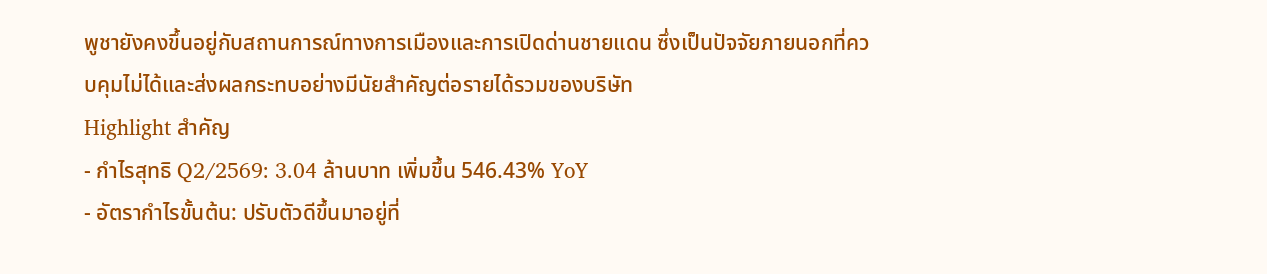พูชายังคงขึ้นอยู่กับสถานการณ์ทางการเมืองและการเปิดด่านชายแดน ซึ่งเป็นปัจจัยภายนอกที่ควบคุมไม่ได้และส่งผลกระทบอย่างมีนัยสำคัญต่อรายได้รวมของบริษัท
Highlight สำคัญ
- กำไรสุทธิ Q2/2569: 3.04 ล้านบาท เพิ่มขึ้น 546.43% YoY
- อัตรากำไรขั้นต้น: ปรับตัวดีขึ้นมาอยู่ที่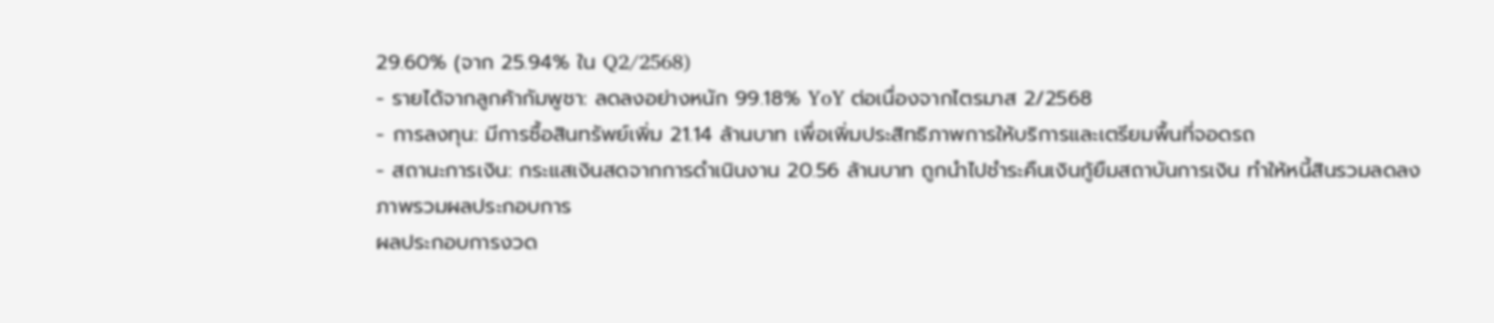29.60% (จาก 25.94% ใน Q2/2568)
- รายได้จากลูกค้ากัมพูชา: ลดลงอย่างหนัก 99.18% YoY ต่อเนื่องจากไตรมาส 2/2568
- การลงทุน: มีการซื้อสินทรัพย์เพิ่ม 21.14 ล้านบาท เพื่อเพิ่มประสิทธิภาพการให้บริการและเตรียมพื้นที่จอดรถ
- สถานะการเงิน: กระแสเงินสดจากการดำเนินงาน 20.56 ล้านบาท ถูกนำไปชำระคืนเงินกู้ยืมสถาบันการเงิน ทำให้หนี้สินรวมลดลง
ภาพรวมผลประกอบการ
ผลประกอบการงวด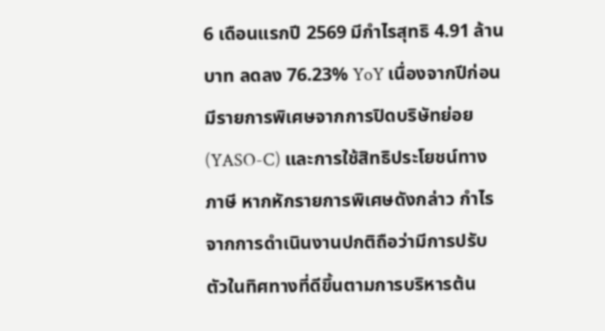6 เดือนแรกปี 2569 มีกำไรสุทธิ 4.91 ล้านบาท ลดลง 76.23% YoY เนื่องจากปีก่อนมีรายการพิเศษจากการปิดบริษัทย่อย (YASO-C) และการใช้สิทธิประโยชน์ทางภาษี หากหักรายการพิเศษดังกล่าว กำไรจากการดำเนินงานปกติถือว่ามีการปรับตัวในทิศทางที่ดีขึ้นตามการบริหารต้น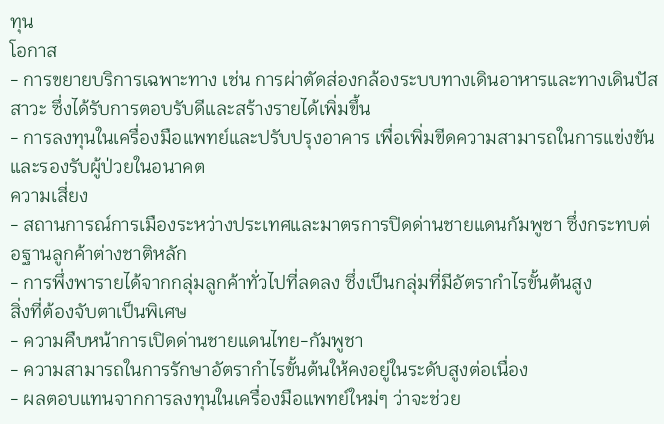ทุน
โอกาส
- การขยายบริการเฉพาะทาง เช่น การผ่าตัดส่องกล้องระบบทางเดินอาหารและทางเดินปัสสาวะ ซึ่งได้รับการตอบรับดีและสร้างรายได้เพิ่มขึ้น
- การลงทุนในเครื่องมือแพทย์และปรับปรุงอาคาร เพื่อเพิ่มขีดความสามารถในการแข่งขันและรองรับผู้ป่วยในอนาคต
ความเสี่ยง
- สถานการณ์การเมืองระหว่างประเทศและมาตรการปิดด่านชายแดนกัมพูชา ซึ่งกระทบต่อฐานลูกค้าต่างชาติหลัก
- การพึ่งพารายได้จากกลุ่มลูกค้าทั่วไปที่ลดลง ซึ่งเป็นกลุ่มที่มีอัตรากำไรขั้นต้นสูง
สิ่งที่ต้องจับตาเป็นพิเศษ
- ความคืบหน้าการเปิดด่านชายแดนไทย-กัมพูชา
- ความสามารถในการรักษาอัตรากำไรขั้นต้นให้คงอยู่ในระดับสูงต่อเนื่อง
- ผลตอบแทนจากการลงทุนในเครื่องมือแพทย์ใหม่ๆ ว่าจะช่วย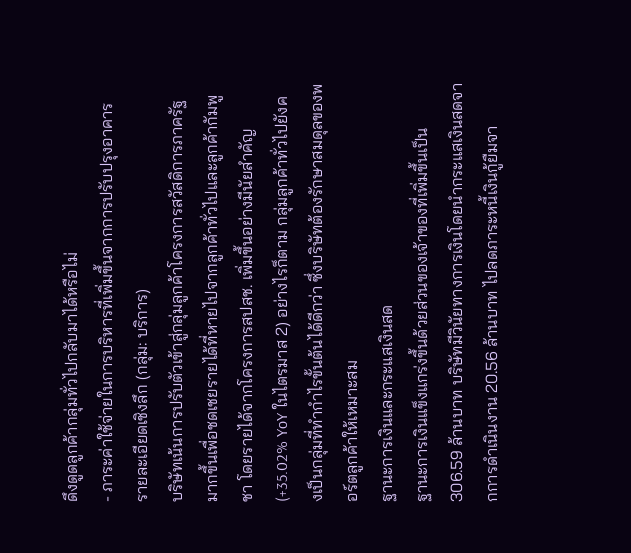ดึงดูดลูกค้ากลุ่มทั่วไปกลับมาได้หรือไม่
- ภาระค่าใช้จ่ายในการบริหารที่เพิ่มขึ้นจากการปรับปรุงอาคาร
รายละเอียดเชิงลึก (กลุ่ม: บริการ)
บริษัทเน้นการปรับตัวเข้าสู่กลุ่มลูกค้าโครงการสวัสดิการภาครัฐมากขึ้นเพื่อชดเชยรายได้ที่หายไปจากลูกค้าทั่วไปและลูกค้ากัมพูชา โดยรายได้จากโครงการสปสช. เพิ่มขึ้นอย่างมีนัยสำคัญ (+35.02% YoY ในไตรมาส 2) อย่างไรก็ตาม กลุ่มลูกค้าทั่วไปยังคงเป็นกลุ่มที่ทำกำไรขั้นต้นได้ดีกว่า ซึ่งบริษัทต้องรักษาสมดุลของพอร์ตลูกค้าให้เหมาะสม
ฐานะการเงินและกระแสเงินสด
ฐานะการเงินแข็งแกร่งขึ้นด้วยส่วนของเจ้าของที่เพิ่มขึ้นเป็น 306.59 ล้านบาท บริษัทมีวินัยทางการเงินโดยนำกระแสเงินสดจากการดำเนินงาน 20.56 ล้านบาท ไปลดภาระหนี้เงินกู้ยืมจา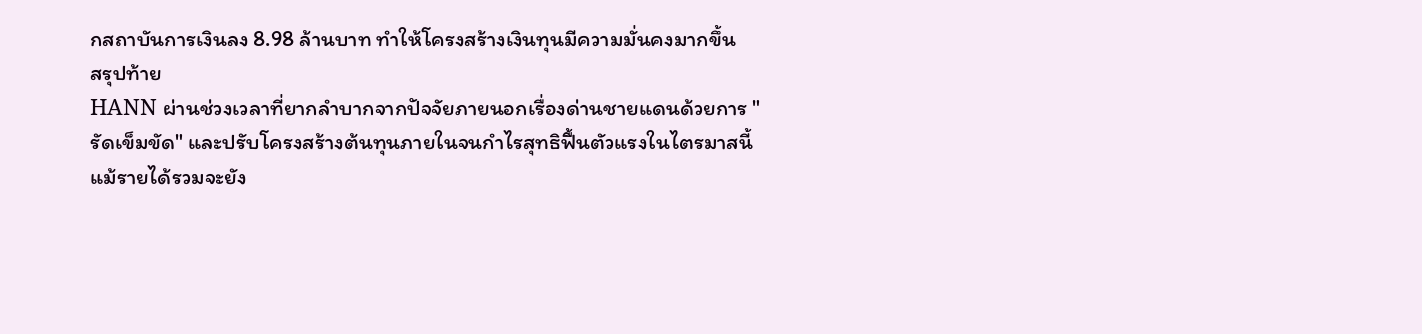กสถาบันการเงินลง 8.98 ล้านบาท ทำให้โครงสร้างเงินทุนมีความมั่นคงมากขึ้น
สรุปท้าย
HANN ผ่านช่วงเวลาที่ยากลำบากจากปัจจัยภายนอกเรื่องด่านชายแดนด้วยการ "รัดเข็มขัด" และปรับโครงสร้างต้นทุนภายในจนกำไรสุทธิฟื้นตัวแรงในไตรมาสนี้ แม้รายได้รวมจะยัง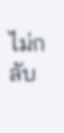ไม่กลับ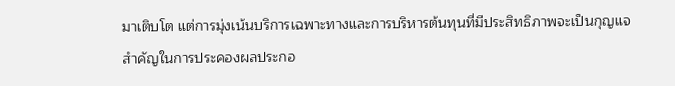มาเติบโต แต่การมุ่งเน้นบริการเฉพาะทางและการบริหารต้นทุนที่มีประสิทธิภาพจะเป็นกุญแจสำคัญในการประคองผลประกอ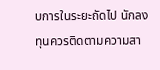บการในระยะถัดไป นักลงทุนควรติดตามความสา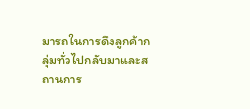มารถในการดึงลูกค้ากลุ่มทั่วไปกลับมาและสถานการ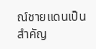ณ์ชายแดนเป็นสำคัญ